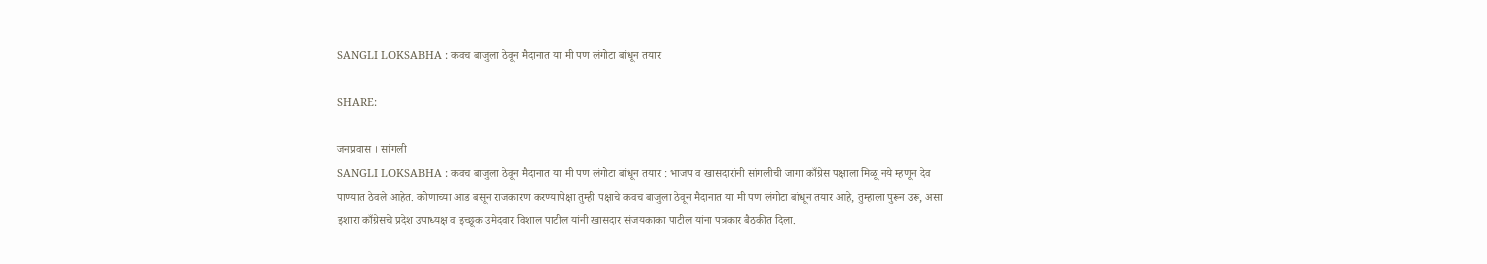SANGLI LOKSABHA : कवच बाजुला ठेवून मैदानात या मी पण लंगोटा बांधून तयार

SHARE:

जनप्रवास । सांगली
SANGLI LOKSABHA : कवच बाजुला ठेवून मैदानात या मी पण लंगोटा बांधून तयार : भाजप व खासदारांनी सांगलीची जागा काँग्रेस पक्षाला मिळू नये म्हणून देव पाण्यात ठेवले आहेत. कोणाच्या आड बसून राजकारण करण्यापेक्षा तुम्ही पक्षाचे कवच बाजुला ठेवून मैदानात या मी पण लंगोटा बांधून तयार आहे, तुम्हाला पुरून उरू, असा इशारा काँग्रेसचे प्रदेश उपाध्यक्ष व इच्छूक उमेदवार विशाल पाटील यांनी खासदार संजयकाका पाटील यांना पत्रकार बैठकीत दिला.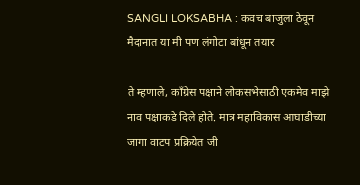SANGLI LOKSABHA : कवच बाजुला ठेवून मैदानात या मी पण लंगोटा बांधून तयार

ते म्हणाले, काँग्रेस पक्षाने लोकसभेसाठी एकमेव माझे नाव पक्षाकडे दिले होते. मात्र महाविकास आघाडीच्या जागा वाटप प्रक्रियेत जी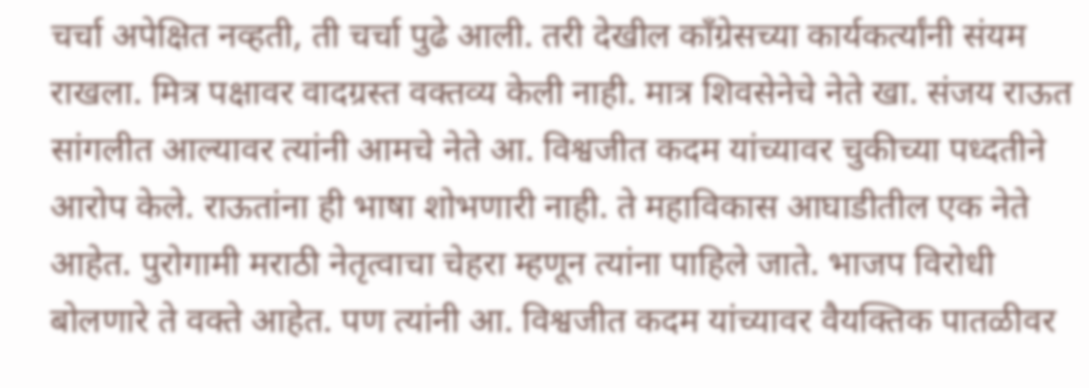चर्चा अपेक्षित नव्हती, ती चर्चा पुढे आली. तरी देखील काँग्रेसच्या कार्यकर्त्यांनी संयम राखला. मित्र पक्षावर वादग्रस्त वक्तव्य केली नाही. मात्र शिवसेनेचे नेते खा. संजय राऊत सांगलीत आल्यावर त्यांनी आमचे नेते आ. विश्वजीत कदम यांच्यावर चुकीच्या पध्दतीने आरोप केले. राऊतांना ही भाषा शोभणारी नाही. ते महाविकास आघाडीतील एक नेते आहेत. पुरोगामी मराठी नेतृत्वाचा चेहरा म्हणून त्यांना पाहिले जाते. भाजप विरोधी बोलणारे ते वक्ते आहेत. पण त्यांनी आ. विश्वजीत कदम यांच्यावर वैयक्तिक पातळीवर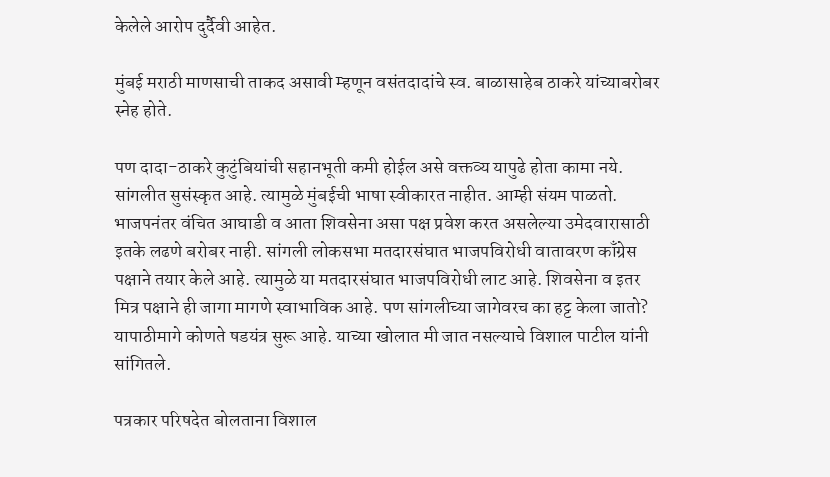केलेले आरोप दुर्दैवी आहेत.

मुंबई मराठी माणसाची ताकद असावी म्हणून वसंतदादांचे स्व. बाळासाहेब ठाकरे यांच्याबरोबर स्नेह होते.

पण दादा-ठाकरे कुटुंबियांची सहानभूती कमी होईल असे वक्तव्य यापुढे होता कामा नये. सांगलीत सुसंस्कृत आहे. त्यामुळे मुंबईची भाषा स्वीकारत नाहीत. आम्ही संयम पाळतो. भाजपनंतर वंचित आघाडी व आता शिवसेना असा पक्ष प्रवेश करत असलेल्या उमेदवारासाठी इतके लढणे बरोबर नाही. सांगली लोकसभा मतदारसंघात भाजपविरोधी वातावरण काँग्रेस पक्षाने तयार केले आहे. त्यामुळे या मतदारसंघात भाजपविरोधी लाट आहे. शिवसेना व इतर मित्र पक्षाने ही जागा मागणे स्वाभाविक आहे. पण सांगलीच्या जागेवरच का हट्ट केला जातो? यापाठीमागे कोणते षडयंत्र सुरू आहे. याच्या खोलात मी जात नसल्याचे विशाल पाटील यांनी सांगितले.

पत्रकार परिषदेत बोलताना विशाल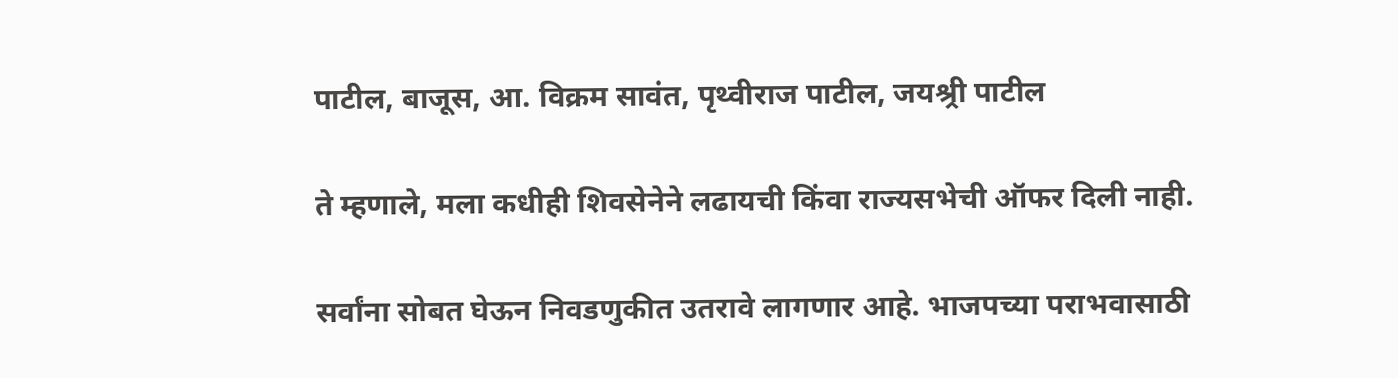पाटील, बाजूस, आ. विक्रम सावंत, पृथ्वीराज पाटील, जयश्र्री पाटील

ते म्हणाले, मला कधीही शिवसेनेने लढायची किंवा राज्यसभेची ऑफर दिली नाही.

सर्वांना सोबत घेऊन निवडणुकीत उतरावे लागणार आहे. भाजपच्या पराभवासाठी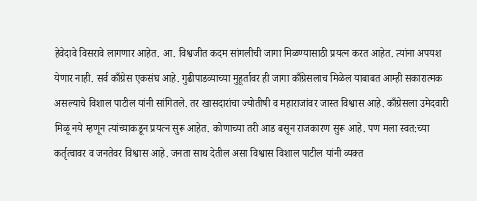हेवेदावे विसरावे लागणार आहेत. आ. विश्वजीत कदम सांगलीची जागा मिळण्यासाठी प्रयत्न करत आहेत. त्यांना अपयश येणार नाही. सर्व काँग्रेस एकसंघ आहे. गुढीपाडव्याच्या मुहूर्तावर ही जागा काँग्रेसलाच मिळेल याबाबत आम्ही सकारात्मक असल्याचे विशाल पाटील यांनी सांगितले. तर खासदारांचा ज्योतीषी व महाराजांवर जास्त विश्वास आहे. काँग्रेसला उमेदवारी मिळू नये म्हणून त्यांच्याकडून प्रयत्न सुरू आहेत. कोणाच्या तरी आड बसून राजकारण सुरू आहे. पण मला स्वत:च्या कर्तृत्वावर व जनतेवर विश्वास आहे. जनता साथ देतील असा विश्वास विशाल पाटील यांनी व्यक्त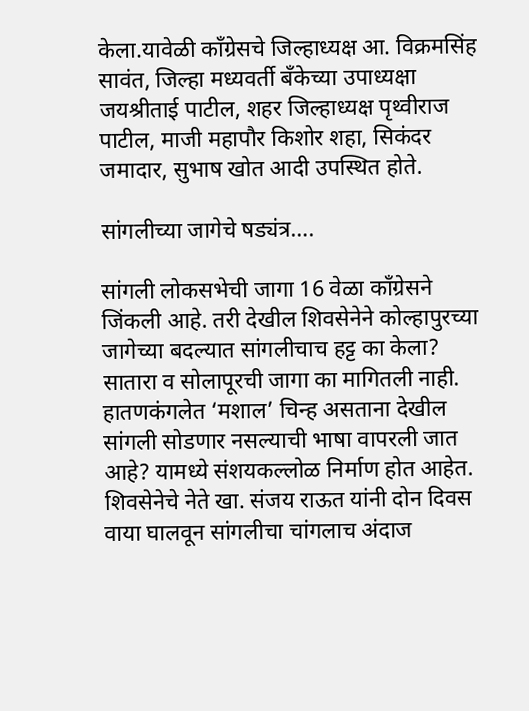केला.यावेळी काँग्रेसचे जिल्हाध्यक्ष आ. विक्रमसिंह सावंत, जिल्हा मध्यवर्ती बँकेच्या उपाध्यक्षा जयश्रीताई पाटील, शहर जिल्हाध्यक्ष पृथ्वीराज पाटील, माजी महापौर किशोर शहा, सिकंदर जमादार, सुभाष खोत आदी उपस्थित होते.

सांगलीच्या जागेचे षड्यंत्र….

सांगली लोकसभेची जागा 16 वेळा काँग्रेसने जिंकली आहे. तरी देखील शिवसेनेने कोल्हापुरच्या जागेच्या बदल्यात सांगलीचाच हट्ट का केला? सातारा व सोलापूरची जागा का मागितली नाही. हातणकंगलेत ‘मशाल’ चिन्ह असताना देखील सांगली सोडणार नसल्याची भाषा वापरली जात आहे? यामध्ये संशयकल्लोळ निर्माण होत आहेत. शिवसेनेचे नेते खा. संजय राऊत यांनी दोन दिवस वाया घालवून सांगलीचा चांगलाच अंदाज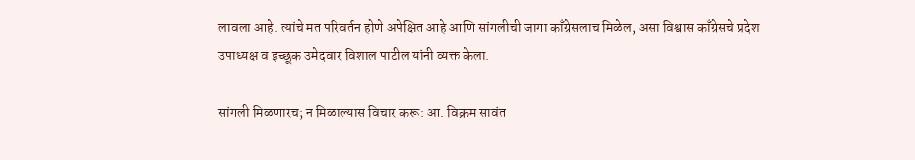लावला आहे. त्यांचे मत परिवर्तन होणे अपेक्षित आहे आणि सांगलीची जागा काँग्रेसलाच मिळेल, असा विश्वास काँग्रेसचे प्रदेश उपाध्यक्ष व इच्छूक उमेदवार विशाल पाटील यांनी व्यक्त केला.

सांगली मिळणारच; न मिळाल्यास विचार करू: आ. विक्रम सावंत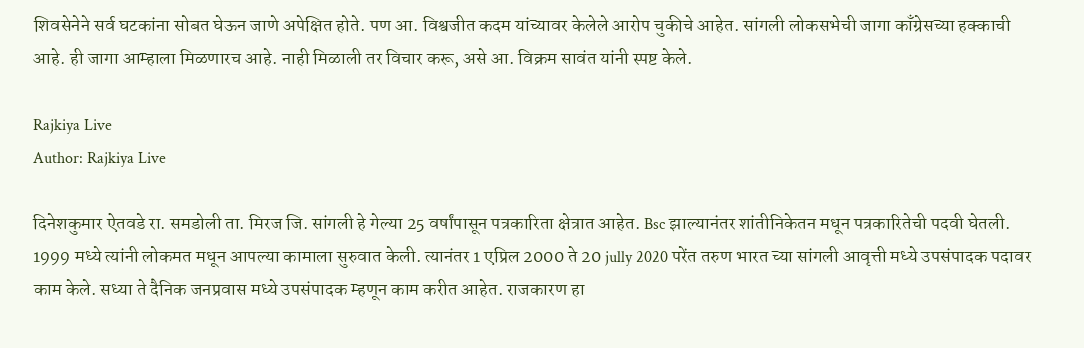शिवसेनेने सर्व घटकांना सोबत घेऊन जाणे अपेक्षित होते. पण आ. विश्वजीत कदम यांच्यावर केलेले आरोप चुकीचे आहेत. सांगली लोकसभेची जागा काँग्रेसच्या हक्काची आहे. ही जागा आम्हाला मिळणारच आहे. नाही मिळाली तर विचार करू, असे आ. विक्रम सावंत यांनी स्पष्ट केले.

Rajkiya Live
Author: Rajkiya Live

दिनेशकुमार ऐतवडे रा. समडोली ता. मिरज जि. सांगली हे गेल्या 25 वर्षांपासून पत्रकारिता क्षेत्रात आहेत. Bsc झाल्यानंतर शांतीनिकेतन मधून पत्रकारितेची पदवी घेतली. 1999 मध्ये त्यांनी लोकमत मधून आपल्या कामाला सुरुवात केली. त्यानंतर 1 एप्रिल 2000 ते 20 jully 2020 परेंत तरुण भारत च्या सांगली आवृत्ती मध्ये उपसंपादक पदावर काम केले. सध्या ते दैनिक जनप्रवास मध्ये उपसंपादक म्हणून काम करीत आहेत. राजकारण हा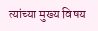त्यांच्या मुख्य विषय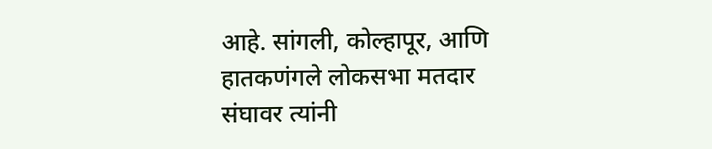आहे. सांगली, कोल्हापूर, आणि हातकणंगले लोकसभा मतदार संघावर त्यांनी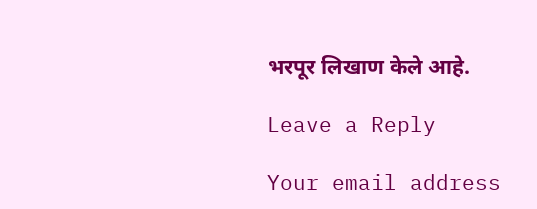भरपूर लिखाण केले आहे.

Leave a Reply

Your email address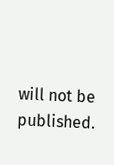will not be published.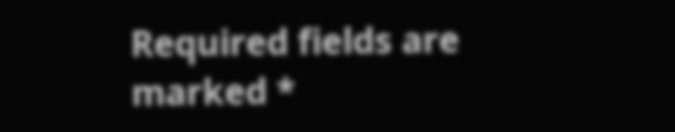Required fields are marked *